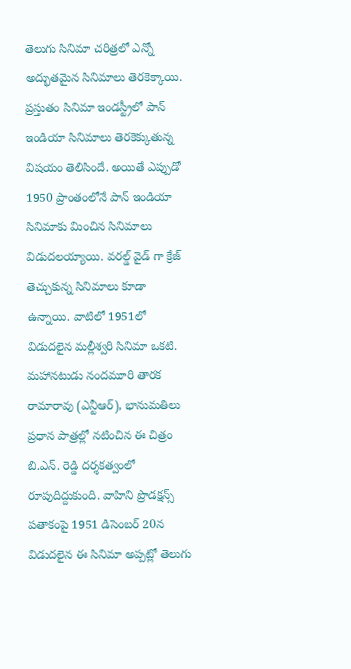తెలుగు సినిమా చరిత్రలో ఎన్నో అద్భుతమైన సినిమాలు తెరకెక్కాయి. ప్రస్తుతం సినిమా ఇండస్ట్రీలో పాన్ ఇండియా సినిమాలు తెరకెక్కుతున్న విషయం తెలిసిందే. అయితే ఎప్పుడో 1950 ప్రాంతంలోనే పాన్ ఇండియా సినిమాకు మించిన సినిమాలు విడుదలయ్యాయి. వరల్డ్ వైడ్ గా క్రేజ్ తెచ్చుకున్న సినిమాలు కూడా ఉన్నాయి. వాటిలో 1951లో విడుదలైన మల్లీశ్వరి సినిమా ఒకటి. మహానటుడు నందమూరి తారక రామారావు (ఎన్టీఆర్), భానుమతిలు ప్రధాన పాత్రల్లో నటించిన ఈ చిత్రం బి.ఎన్. రెడ్డి దర్శకత్వంలో రూపుదిద్దుకుంది. వాహిని ప్రొడక్షన్స్ పతాకంపై 1951 డిసెంబర్ 20న విడుదలైన ఈ సినిమా అప్పట్లో తెలుగు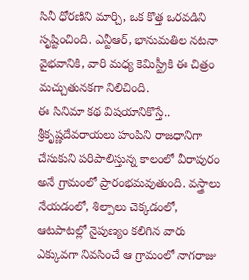సినీ ధోరణిని మార్చి, ఒక కొత్త ఒరవడిని సృష్టించింది. ఎన్టీఆర్, భానుమతిల నటనా వైభవానికి, వారి మధ్య కెమిస్ట్రీకి ఈ చిత్రం మచ్చుతునకగా నిలిచింది.
ఈ సినిమా కథ విషయానికొస్తే.. శ్రీకృష్ణదేవరాయలు హంపిని రాజధానిగా చేసుకుని పరిపాలిస్తున్న కాలంలో వీరాపురం అనే గ్రామంలో ప్రారంభమవుతుంది. వస్త్రాలు నేయడంలో, శిల్పాలు చెక్కడంలో, ఆటపాటల్లో నైపుణ్యం కలిగిన వారు ఎక్కువగా నివసించే ఆ గ్రామంలో నాగరాజు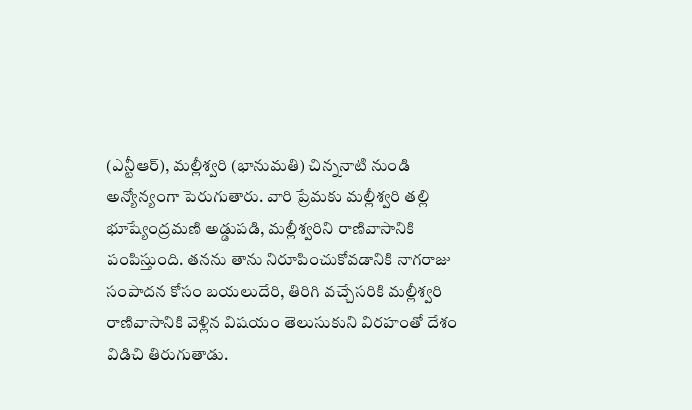(ఎన్టీఆర్), మల్లీశ్వరి (భానుమతి) చిన్ననాటి నుండి అన్యోన్యంగా పెరుగుతారు. వారి ప్రేమకు మల్లీశ్వరి తల్లి భూష్యేంద్రమణి అడ్డుపడి, మల్లీశ్వరిని రాణివాసానికి పంపిస్తుంది. తనను తాను నిరూపించుకోవడానికి నాగరాజు సంపాదన కోసం బయలుదేరి, తిరిగి వచ్చేసరికి మల్లీశ్వరి రాణివాసానికి వెళ్లిన విషయం తెలుసుకుని విరహంతో దేశం విడిచి తిరుగుతాడు.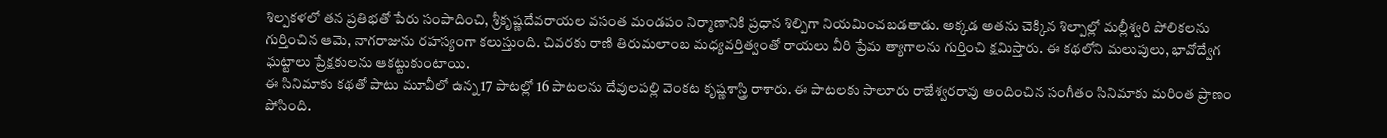శిల్పకళలో తన ప్రతిభతో పేరు సంపాదించి, శ్రీకృష్ణదేవరాయల వసంత మండపం నిర్మాణానికి ప్రధాన శిల్పిగా నియమించబడతాడు. అక్కడ అతను చెక్కిన శిల్పాల్లో మల్లీశ్వరి పోలికలను గుర్తించిన ఆమె, నాగరాజును రహస్యంగా కలుస్తుంది. చివరకు రాణి తిరుమలాంబ మధ్యవర్తిత్వంతో రాయలు వీరి ప్రేమ త్యాగాలను గుర్తించి క్షమిస్తారు. ఈ కథలోని మలుపులు, భావోద్వేగ ఘట్టాలు ప్రేక్షకులను ఆకట్టుకుంటాయి.
ఈ సినిమాకు కథతో పాటు మూవీలో ఉన్న 17 పాటల్లో 16 పాటలను దేవులపల్లి వెంకట కృష్ణశాస్త్రి రాశారు. ఈ పాటలకు సాలూరు రాజేశ్వరరావు అందించిన సంగీతం సినిమాకు మరింత ప్రాణం పోసింది.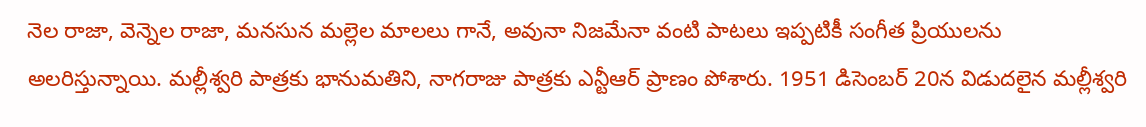నెల రాజా, వెన్నెల రాజా, మనసున మల్లెల మాలలు గానే, అవునా నిజమేనా వంటి పాటలు ఇప్పటికీ సంగీత ప్రియులను అలరిస్తున్నాయి. మల్లీశ్వరి పాత్రకు భానుమతిని, నాగరాజు పాత్రకు ఎన్టీఆర్ ప్రాణం పోశారు. 1951 డిసెంబర్ 20న విడుదలైన మల్లీశ్వరి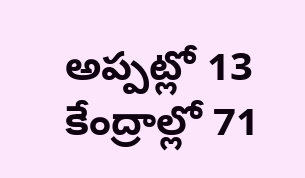అప్పట్లో 13 కేంద్రాల్లో 71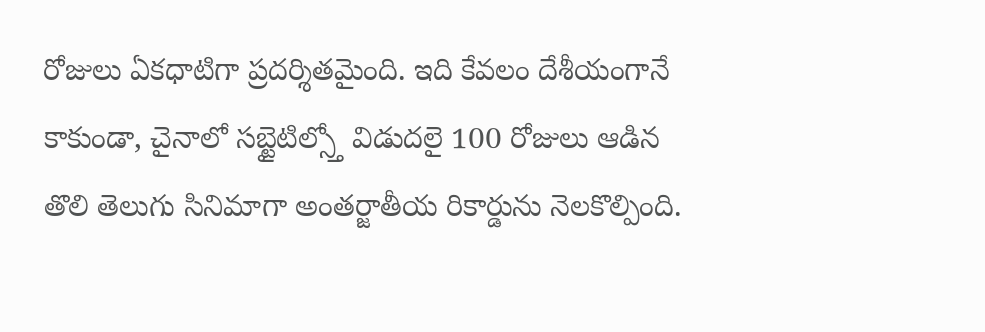రోజులు ఏకధాటిగా ప్రదర్శితమైంది. ఇది కేవలం దేశీయంగానే కాకుండా, చైనాలో సబ్టైటిల్స్తో విడుదలై 100 రోజులు ఆడిన తొలి తెలుగు సినిమాగా అంతర్జాతీయ రికార్డును నెలకొల్పింది.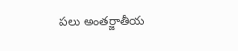పలు అంతర్జాతీయ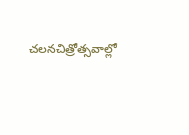చలనచిత్రోత్సవాల్లో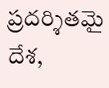ప్రదర్శితమై దేశ,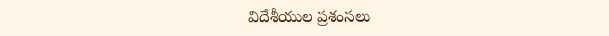విదేశీయుల ప్రశంసలు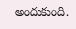అందుకుంది.